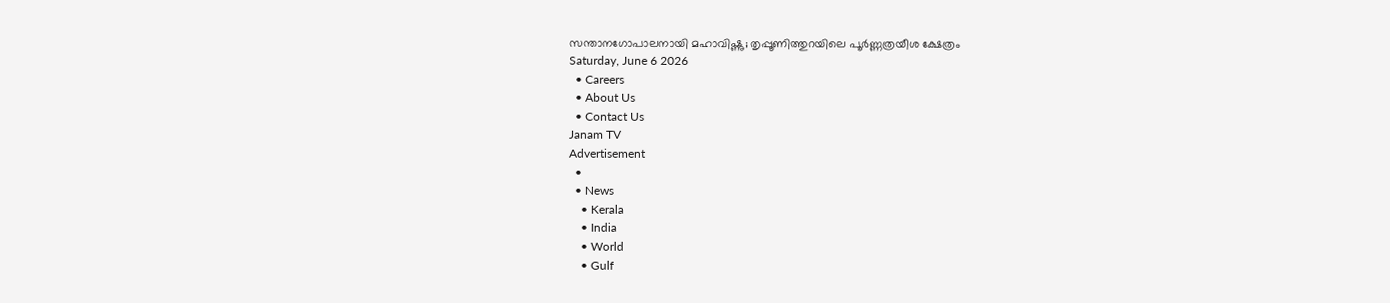സന്താനഗോപാലനായി മഹാവിഷ്ണു; തൃപ്പൂണിത്തുറയിലെ പൂർണ്ണത്രയീശ ക്ഷേത്രം
Saturday, June 6 2026
  • Careers
  • About Us
  • Contact Us
Janam TV
Advertisement
  •
  • News
    • Kerala
    • India
    • World
    • Gulf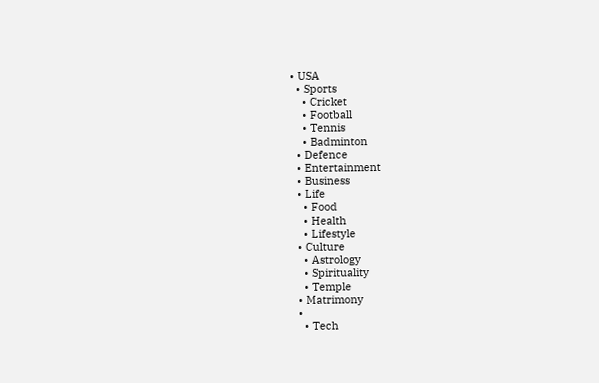• USA
  • Sports
    • Cricket
    • Football
    • Tennis
    • Badminton
  • Defence
  • Entertainment
  • Business
  • Life
    • Food
    • Health
    • Lifestyle
  • Culture
    • Astrology
    • Spirituality
    • Temple
  • Matrimony
  •
    • Tech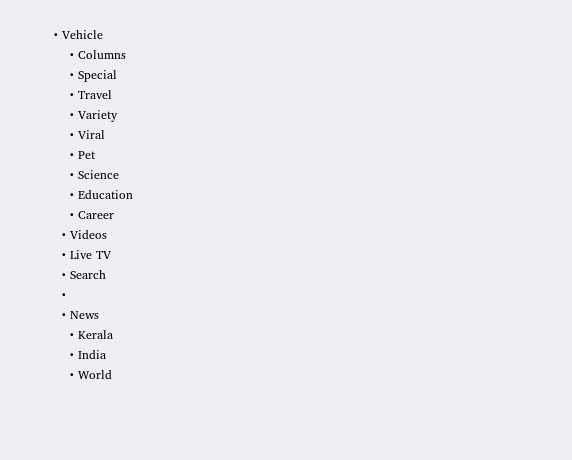• Vehicle
    • Columns
    • Special
    • Travel
    • Variety
    • Viral
    • Pet
    • Science
    • Education
    • Career
  • Videos
  • Live TV
  • Search
  •
  • News
    • Kerala
    • India
    • World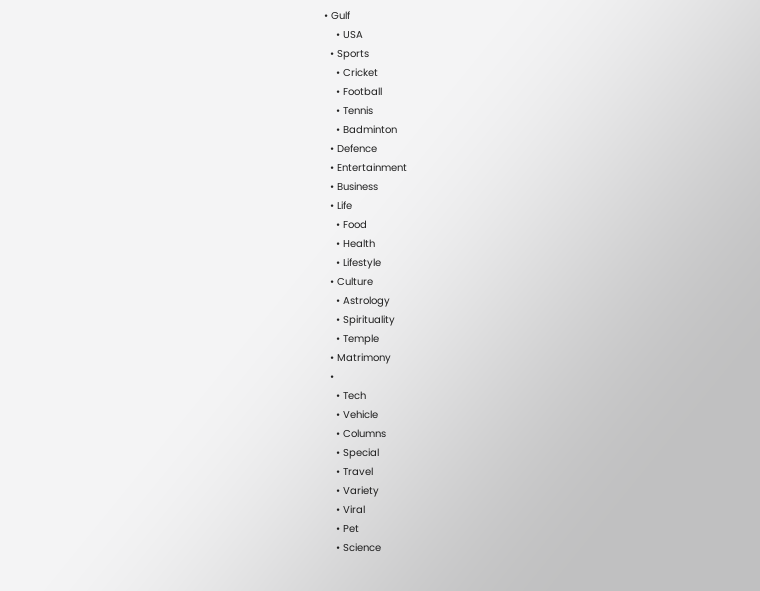• Gulf
    • USA
  • Sports
    • Cricket
    • Football
    • Tennis
    • Badminton
  • Defence
  • Entertainment
  • Business
  • Life
    • Food
    • Health
    • Lifestyle
  • Culture
    • Astrology
    • Spirituality
    • Temple
  • Matrimony
  •
    • Tech
    • Vehicle
    • Columns
    • Special
    • Travel
    • Variety
    • Viral
    • Pet
    • Science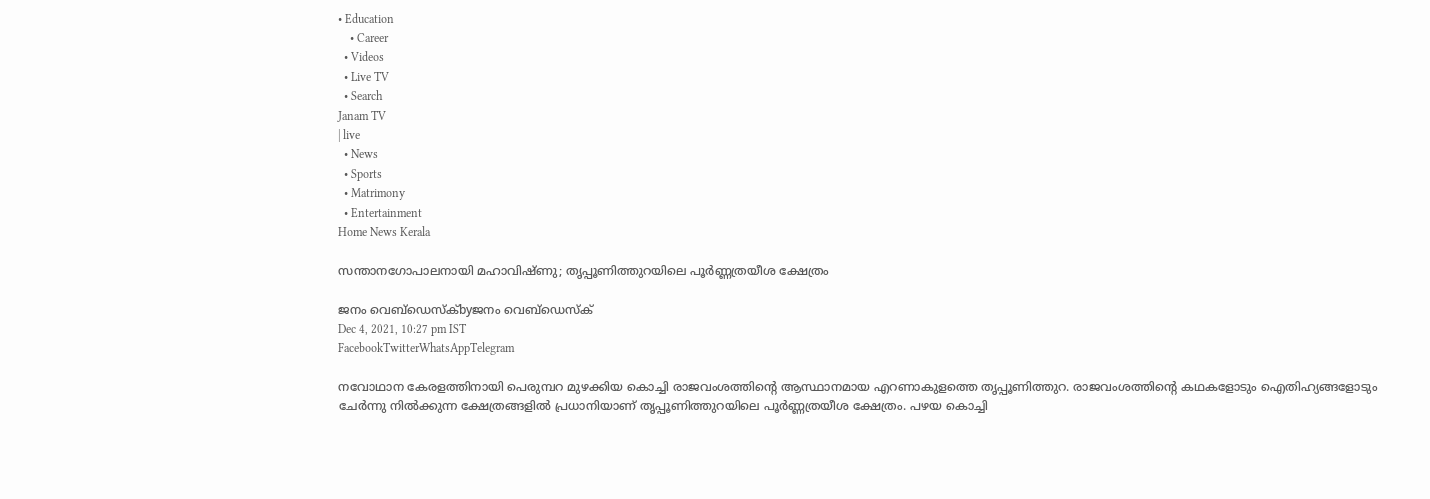• Education
    • Career
  • Videos
  • Live TV
  • Search
Janam TV
| live
  • News
  • Sports
  • Matrimony
  • Entertainment
Home News Kerala

സന്താനഗോപാലനായി മഹാവിഷ്ണു; തൃപ്പൂണിത്തുറയിലെ പൂർണ്ണത്രയീശ ക്ഷേത്രം

ജനം വെബ്‌ഡെസ്ക്byജനം വെബ്‌ഡെസ്ക്
Dec 4, 2021, 10:27 pm IST
FacebookTwitterWhatsAppTelegram

നവോഥാന കേരളത്തിനായി പെരുമ്പറ മുഴക്കിയ കൊച്ചി രാജവംശത്തിന്റെ ആസ്ഥാനമായ എറണാകുളത്തെ തൃപ്പൂണിത്തുറ. രാജവംശത്തിന്റെ കഥകളോടും ഐതിഹ്യങ്ങളോടും ചേർന്നു നിൽക്കുന്ന ക്ഷേത്രങ്ങളിൽ പ്രധാനിയാണ് തൃപ്പൂണിത്തുറയിലെ പൂർണ്ണത്രയീശ ക്ഷേത്രം. പഴയ കൊച്ചി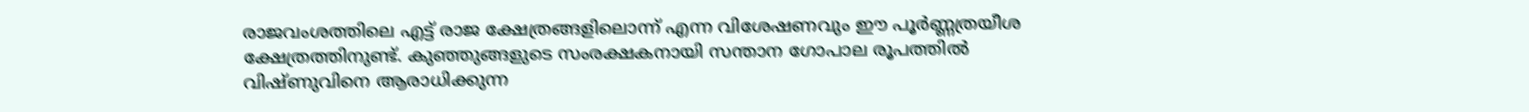രാജവംശത്തിലെ എട്ട് രാജ ക്ഷേത്രങ്ങളിലൊന്ന് എന്ന വിശേഷണവും ഈ പൂർണ്ണത്രയീശ ക്ഷേത്രത്തിനുണ്ട്. കുഞ്ഞുങ്ങളുടെ സംരക്ഷകനായി സന്താന ഗോപാല രൂപത്തിൽ വിഷ്ണുവിനെ ആരാധിക്കുന്ന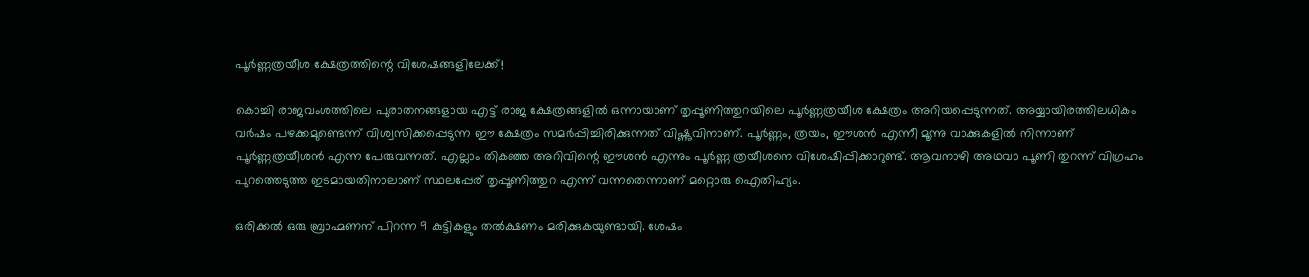പൂർണ്ണത്രയീശ ക്ഷേത്രത്തിന്റെ വിശേഷങ്ങളിലേക്ക്!

കൊച്ചി രാജവംശത്തിലെ പുരാതനങ്ങളായ എട്ട് രാജ ക്ഷേത്രങ്ങളിൽ ഒന്നായാണ് തൃപ്പൂണിത്തുറയിലെ പൂർണ്ണത്രയീശ ക്ഷേത്രം അറിയപ്പെടുന്നത്. അയ്യായിരത്തിലധികം വർഷം പഴക്കമുണ്ടെന്ന് വിശ്വസിക്കപ്പെടുന്ന ഈ ക്ഷേത്രം സമർപ്പിച്ചിരിക്കുന്നത് വിഷ്ണുവിനാണ്. പൂർണ്ണം, ത്രയം, ഈശൻ എന്നീ മൂന്നു വാക്കുകളിൽ നിന്നാണ് പൂർണ്ണത്രയീശൻ എന്ന പേരുവന്നത്. എല്ലാം തികഞ്ഞ അറിവിന്റെ ഈശൻ എന്നും പൂർണ്ണ ത്രയീശനെ വിശേഷിപ്പിക്കാറുണ്ട്. ആവനാഴി അഥവാ പൂണി തുറന്ന് വിഗ്രഹം പുറത്തെടുത്ത ഇടമായതിനാലാണ് സ്ഥലപ്പേര് തൃപ്പൂണിത്തുറ എന്ന് വന്നതെന്നാണ് മറ്റൊരു ഐതിഹ്യം.

ഒരിക്കൽ ഒരു ബ്രാഹ്മണന് പിറന്ന 9 കുട്ടികളും തൽക്ഷണം മരിക്കുകയുണ്ടായി. ശേഷം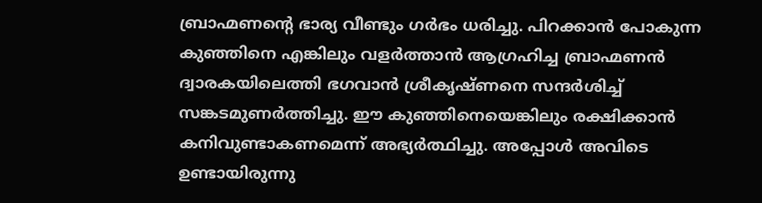ബ്രാഹ്മണന്റെ ഭാര്യ വീണ്ടും ഗർഭം ധരിച്ചു. പിറക്കാൻ പോകുന്ന കുഞ്ഞിനെ എങ്കിലും വളർത്താൻ ആഗ്രഹിച്ച ബ്രാഹ്മണൻ ദ്വാരകയിലെത്തി ഭഗവാൻ ശ്രീകൃഷ്ണനെ സന്ദർശിച്ച് സങ്കടമുണർത്തിച്ചു. ഈ കുഞ്ഞിനെയെങ്കിലും രക്ഷിക്കാൻ കനിവുണ്ടാകണമെന്ന് അഭ്യർത്ഥിച്ചു. അപ്പോൾ അവിടെ ഉണ്ടായിരുന്നു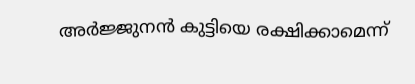അർജ്ജുനൻ കുട്ടിയെ രക്ഷിക്കാമെന്ന്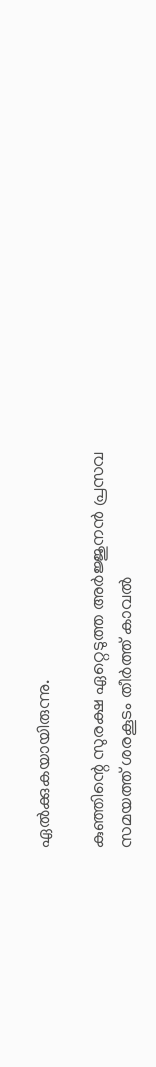ഏൽക്കുകയായിരുന്നു.

കുഞ്ഞിന്റെ സുരക്ഷ ഏറ്റെടുത്ത അർജ്ജുനൻ പ്രസവ സമയത്ത് ശരകൂടം തീർത്ത് കാവൽ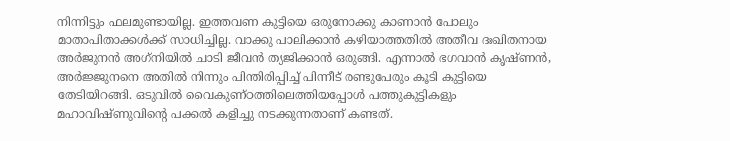നിന്നിട്ടും ഫലമുണ്ടായില്ല. ഇത്തവണ കുട്ടിയെ ഒരുനോക്കു കാണാൻ പോലും മാതാപിതാക്കൾക്ക് സാധിച്ചില്ല. വാക്കു പാലിക്കാൻ കഴിയാത്തതിൽ അതീവ ദഃഖിതനായ അർജുനൻ അഗ്‌നിയിൽ ചാടി ജീവൻ ത്യജിക്കാൻ ഒരുങ്ങി. എന്നാൽ ഭഗവാൻ കൃഷ്ണൻ, അർജ്ജുനനെ അതിൽ നിന്നും പിന്തിരിപ്പിച്ച് പിന്നീട് രണ്ടുപേരും കൂടി കുട്ടിയെ തേടിയിറങ്ങി. ഒടുവിൽ വൈകുണ്ഠത്തിലെത്തിയപ്പോൾ പത്തുകുട്ടികളും മഹാവിഷ്ണുവിന്റെ പക്കൽ കളിച്ചു നടക്കുന്നതാണ് കണ്ടത്.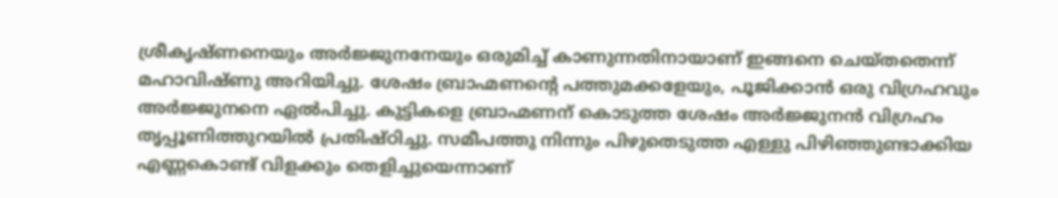ശ്രീകൃഷ്ണനെയും അർജ്ജുനനേയും ഒരുമിച്ച് കാണുന്നതിനായാണ് ഇങ്ങനെ ചെയ്തതെന്ന് മഹാവിഷ്ണു അറിയിച്ചു. ശേഷം ബ്രാഹ്മണന്റെ പത്തുമക്കളേയും, പൂജിക്കാൻ ഒരു വിഗ്രഹവും അർജ്ജുനനെ ഏൽപിച്ചു. കുട്ടികളെ ബ്രാഹ്മണന് കൊടുത്ത ശേഷം അർജ്ജുനൻ വിഗ്രഹം തൃപ്പൂണിത്തുറയിൽ പ്രതിഷ്ഠിച്ചു. സമീപത്തു നിന്നും പിഴുതെടുത്ത എള്ളു പിഴിഞ്ഞുണ്ടാക്കിയ എണ്ണകൊണ്ട് വിളക്കും തെളിച്ചുയെന്നാണ്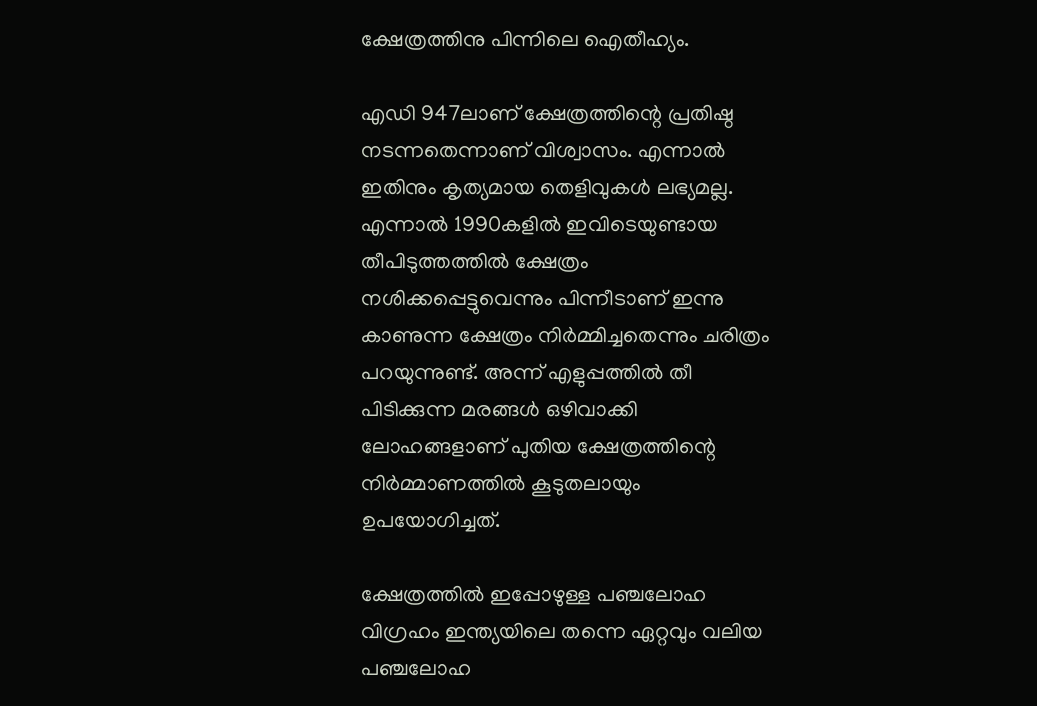ക്ഷേത്രത്തിനു പിന്നിലെ ഐതീഹ്യം.

എഡി 947ലാണ് ക്ഷേത്രത്തിന്റെ പ്രതിഷ്ഠ നടന്നതെന്നാണ് വിശ്വാസം. എന്നാൽ ഇതിനും കൃത്യമായ തെളിവുകൾ ലഭ്യമല്ല. എന്നാൽ 1990കളിൽ ഇവിടെയുണ്ടായ തീപിടുത്തത്തിൽ ക്ഷേത്രം നശിക്കപ്പെട്ടുവെന്നും പിന്നീടാണ് ഇന്നു കാണുന്ന ക്ഷേത്രം നിർമ്മിച്ചതെന്നും ചരിത്രം പറയുന്നുണ്ട്. അന്ന് എളുപ്പത്തിൽ തീ പിടിക്കുന്ന മരങ്ങൾ ഒഴിവാക്കി ലോഹങ്ങളാണ് പുതിയ ക്ഷേത്രത്തിന്റെ നിർമ്മാണത്തിൽ കൂടുതലായും ഉപയോഗിച്ചത്.

ക്ഷേത്രത്തിൽ ഇപ്പോഴുള്ള പഞ്ചലോഹ വിഗ്രഹം ഇന്ത്യയിലെ തന്നെ ഏറ്റവും വലിയ പഞ്ചലോഹ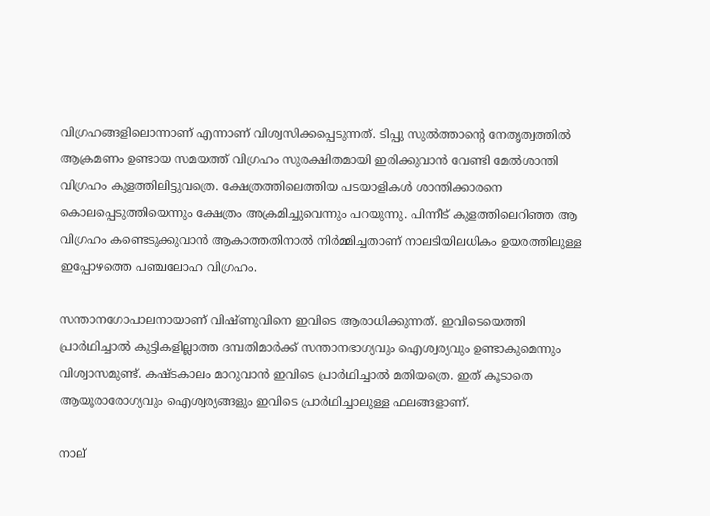വിഗ്രഹങ്ങളിലൊന്നാണ് എന്നാണ് വിശ്വസിക്കപ്പെടുന്നത്. ടിപ്പു സുൽത്താന്റെ നേതൃത്വത്തിൽ ആക്രമണം ഉണ്ടായ സമയത്ത് വിഗ്രഹം സുരക്ഷിതമായി ഇരിക്കുവാൻ വേണ്ടി മേൽശാന്തി വിഗ്രഹം കുളത്തിലിട്ടുവത്രെ. ക്ഷേത്രത്തിലെത്തിയ പടയാളികൾ ശാന്തിക്കാരനെ കൊലപ്പെടുത്തിയെന്നും ക്ഷേത്രം അക്രമിച്ചുവെന്നും പറയുന്നു. പിന്നീട് കുളത്തിലെറിഞ്ഞ ആ വിഗ്രഹം കണ്ടെടുക്കുവാൻ ആകാത്തതിനാൽ നിർമ്മിച്ചതാണ് നാലടിയിലധികം ഉയരത്തിലുള്ള ഇപ്പോഴത്തെ പഞ്ചലോഹ വിഗ്രഹം.

സന്താനഗോപാലനായാണ് വിഷ്ണുവിനെ ഇവിടെ ആരാധിക്കുന്നത്. ഇവിടെയെത്തി പ്രാർഥിച്ചാൽ കുട്ടികളില്ലാത്ത ദമ്പതിമാർക്ക് സന്താനഭാഗ്യവും ഐശ്വര്യവും ഉണ്ടാകുമെന്നും വിശ്വാസമുണ്ട്. കഷ്ടകാലം മാറുവാൻ ഇവിടെ പ്രാർഥിച്ചാൽ മതിയത്രെ. ഇത് കൂടാതെ ആയൂരാരോഗ്യവും ഐശ്വര്യങ്ങളും ഇവിടെ പ്രാർഥിച്ചാലുള്ള ഫലങ്ങളാണ്.

നാല്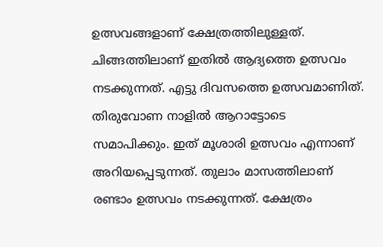ഉത്സവങ്ങളാണ് ക്ഷേത്രത്തിലുള്ളത്. ചിങ്ങത്തിലാണ് ഇതിൽ ആദ്യത്തെ ഉത്സവം നടക്കുന്നത്. എട്ടു ദിവസത്തെ ഉത്സവമാണിത്. തിരുവോണ നാളിൽ ആറാട്ടോടെ സമാപിക്കും. ഇത് മൂശാരി ഉത്സവം എന്നാണ് അറിയപ്പെടുന്നത്. തുലാം മാസത്തിലാണ് രണ്ടാം ഉത്സവം നടക്കുന്നത്. ക്ഷേത്രം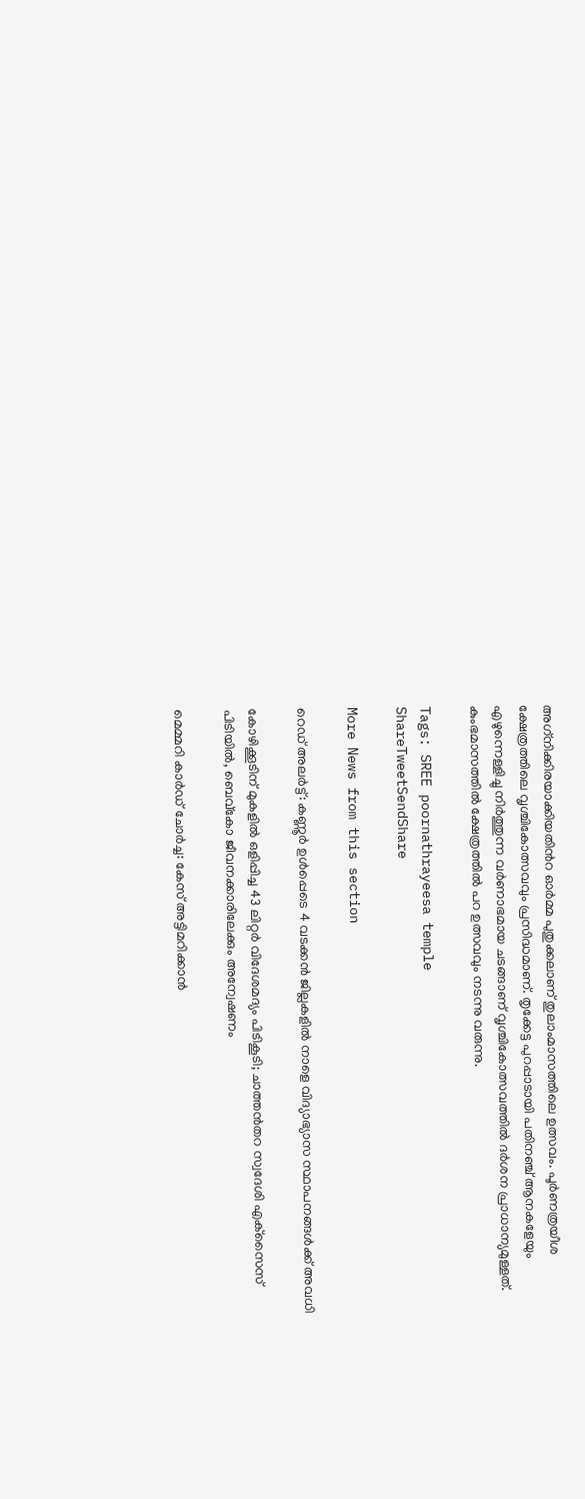അഗ്‌നിക്കിരയാക്കിയതിൻറ ഓർമ്മ പുതുക്കലാണ് തുലാംമാസത്തിലെ ഉത്സവം. പൂർണത്രയീശ ക്ഷേത്രത്തിലെ വൃശ്ചികോത്സവവും പ്രസിദ്ധമാണ്. തൃക്കേട്ട പുറപ്പാടായി പതിനഞ്ച് ആനകളേയും എഴുന്നെള്ളിച്ചു നിർത്തുന്ന വർണാഭമായ ചടങ്ങാണ് വൃശ്ചികോത്സവത്തിൽ ദർശന പ്രാധാന്യമുള്ളത്. കുംഭമാസത്തിൽ ക്ഷേത്രത്തിൽ പറ ഉത്സവവും നടന്നു വരുന്നു.

Tags: SREE poornathrayeesa temple
ShareTweetSendShare

More News from this section

റെഡ് അലര്‍ട്ട്: കണ്ണൂര്‍ ഉള്‍പ്പെടെ 4 വടക്കന്‍ ജില്ലകളില്‍ നാളെ വിദ്യാഭ്യാസ സ്ഥാപനങ്ങള്‍ക്ക് അവധി

കോഴിക്കൂടിന് മുകളില്‍ ഒളിപ്പിച്ച 43 ലിറ്റര്‍ വിദേശമദ്യം പിടികൂടി; ചാത്തന്‍തറ സ്വദേശി എക്‌സൈസ് പിടിയില്‍, ബെവ്‌കോ ജീവനക്കാരിലേക്കും അന്വേഷണം

മെമ്മറി കാര്‍ഡ് ചോര്‍ച്ച: കേസ് അട്ടിമറിക്കാന്‍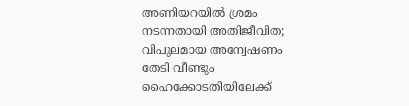അണിയറയില്‍ ശ്രമം നടന്നതായി അതിജീവിത; വിപുലമായ അന്വേഷണം തേടി വീണ്ടും ഹൈക്കോടതിയിലേക്ക്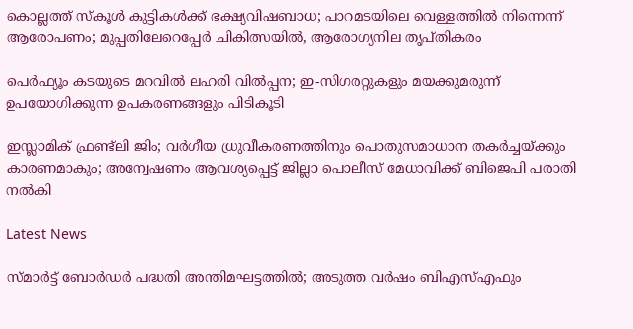കൊല്ലത്ത് സ്‌കൂള്‍ കുട്ടികള്‍ക്ക് ഭക്ഷ്യവിഷബാധ; പാറമടയിലെ വെള്ളത്തില്‍ നിന്നെന്ന് ആരോപണം; മുപ്പതിലേറെപ്പേര്‍ ചികിത്സയില്‍, ആരോഗ്യനില തൃപ്തികരം

പെർഫ്യൂം കടയുടെ മറവിൽ ലഹരി വിൽപ്പന; ഇ-സിഗരറ്റുകളും മയക്കുമരുന്ന് ഉപയോഗിക്കുന്ന ഉപകരണങ്ങളും പിടികൂടി

ഇസ്ലാമിക് ഫ്രണ്ട്‌ലി ജിം; വർഗീയ ധ്രുവീകരണത്തിനും പൊതുസമാധാന തകർച്ചയ്‌ക്കും കാരണമാകും; അന്വേഷണം ആവശ്യപ്പെട്ട് ജില്ലാ പൊലീസ് മേധാവിക്ക് ബിജെപി പരാതി നൽകി

Latest News

സ്മാര്‍ട്ട് ബോര്‍ഡര്‍ പദ്ധതി അന്തിമഘട്ടത്തില്‍; അടുത്ത വര്‍ഷം ബിഎസ്എഫും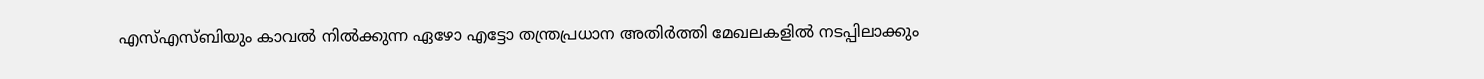എസ്എസ്ബിയും കാവല്‍ നില്‍ക്കുന്ന ഏഴോ എട്ടോ തന്ത്രപ്രധാന അതിര്‍ത്തി മേഖലകളില്‍ നടപ്പിലാക്കും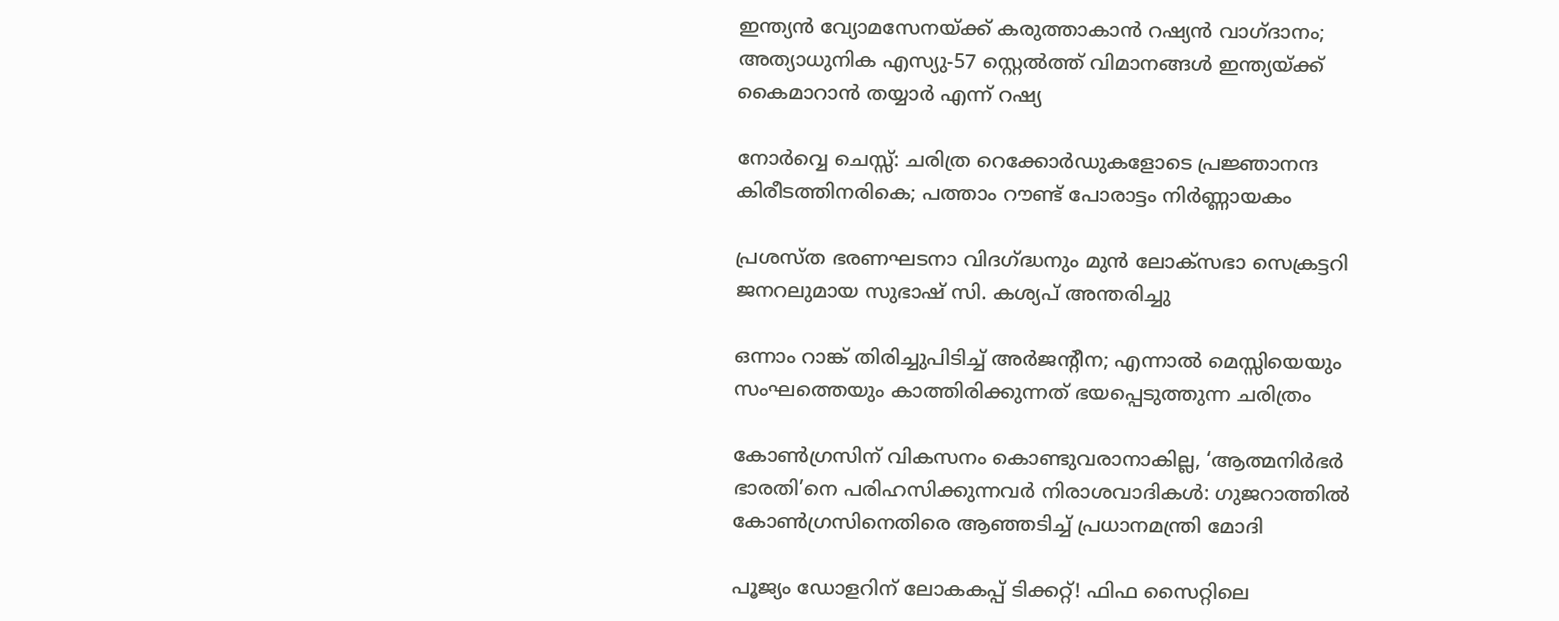ഇന്ത്യന്‍ വ്യോമസേനയ്‌ക്ക് കരുത്താകാന്‍ റഷ്യന്‍ വാഗ്ദാനം; അത്യാധുനിക എസ്യു-57 സ്റ്റെല്‍ത്ത് വിമാനങ്ങള്‍ ഇന്ത്യയ്‌ക്ക് കൈമാറാന്‍ തയ്യാര്‍ എന്ന് റഷ്യ

നോര്‍വ്വെ ചെസ്സ്: ചരിത്ര റെക്കോര്‍ഡുകളോടെ പ്രജ്ഞാനന്ദ കിരീടത്തിനരികെ; പത്താം റൗണ്ട് പോരാട്ടം നിര്‍ണ്ണായകം

പ്രശസ്ത ഭരണഘടനാ വിദഗ്‌ദ്ധനും മുന്‍ ലോക്സഭാ സെക്രട്ടറി ജനറലുമായ സുഭാഷ് സി. കശ്യപ് അന്തരിച്ചു

ഒന്നാം റാങ്ക് തിരിച്ചുപിടിച്ച് അര്‍ജന്റീന; എന്നാല്‍ മെസ്സിയെയും സംഘത്തെയും കാത്തിരിക്കുന്നത് ഭയപ്പെടുത്തുന്ന ചരിത്രം

കോണ്‍ഗ്രസിന് വികസനം കൊണ്ടുവരാനാകില്ല, ‘ആത്മനിര്‍ഭര്‍ ഭാരതി’നെ പരിഹസിക്കുന്നവര്‍ നിരാശവാദികള്‍: ഗുജറാത്തില്‍ കോണ്‍ഗ്രസിനെതിരെ ആഞ്ഞടിച്ച് പ്രധാനമന്ത്രി മോദി

പൂജ്യം ഡോളറിന് ലോകകപ്പ് ടിക്കറ്റ്! ഫിഫ സൈറ്റിലെ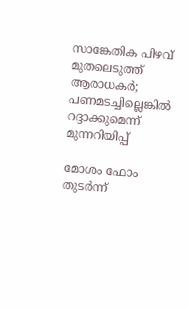സാങ്കേതിക പിഴവ് മുതലെടുത്ത് ആരാധകര്‍; പണമടച്ചില്ലെങ്കില്‍ റദ്ദാക്കുമെന്ന് മുന്നറിയിപ്പ്

മോശം ഫോം തുടര്‍ന്ന്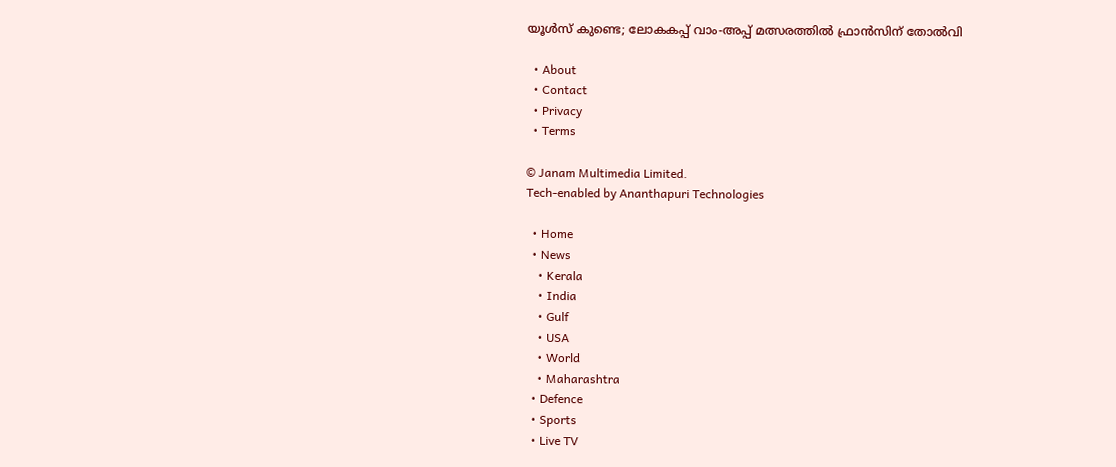യൂള്‍സ് കുണ്ടെ; ലോകകപ്പ് വാം-അപ്പ് മത്സരത്തില്‍ ഫ്രാന്‍സിന് തോല്‍വി

  • About
  • Contact
  • Privacy
  • Terms

© Janam Multimedia Limited.
Tech-enabled by Ananthapuri Technologies

  • Home
  • News
    • Kerala
    • India
    • Gulf
    • USA
    • World
    • Maharashtra
  • Defence
  • Sports
  • Live TV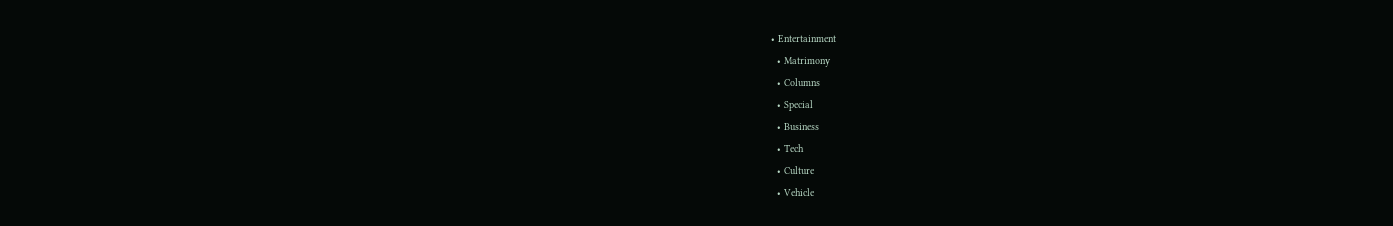• Entertainment
  • Matrimony
  • Columns
  • Special
  • Business
  • Tech
  • Culture
  • Vehicle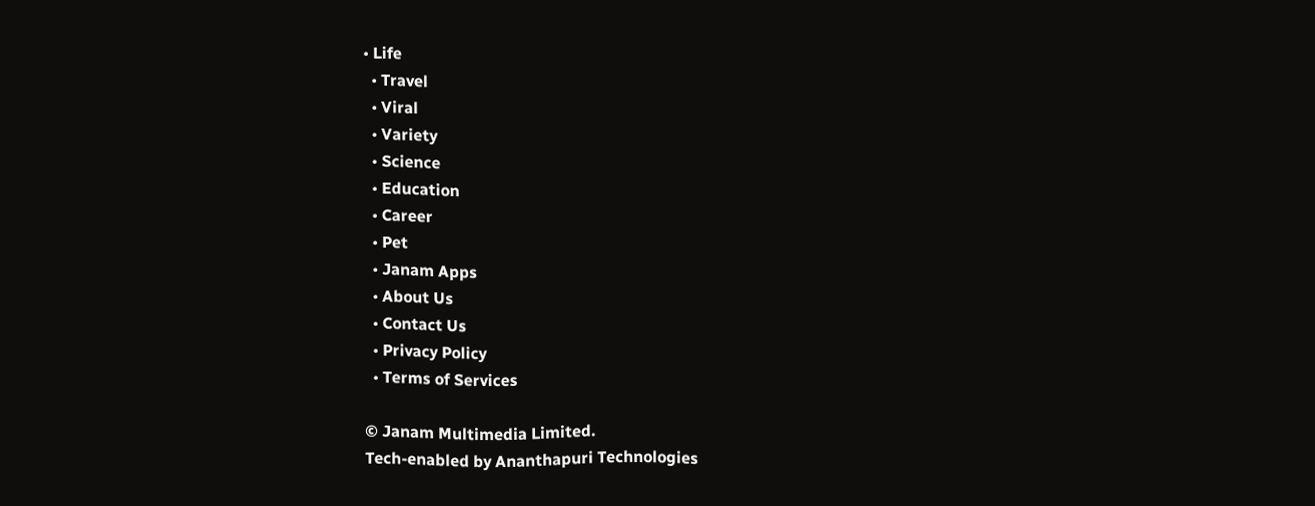• Life
  • Travel
  • Viral
  • Variety
  • Science
  • Education
  • Career
  • Pet
  • Janam Apps
  • About Us
  • Contact Us
  • Privacy Policy
  • Terms of Services

© Janam Multimedia Limited.
Tech-enabled by Ananthapuri Technologies